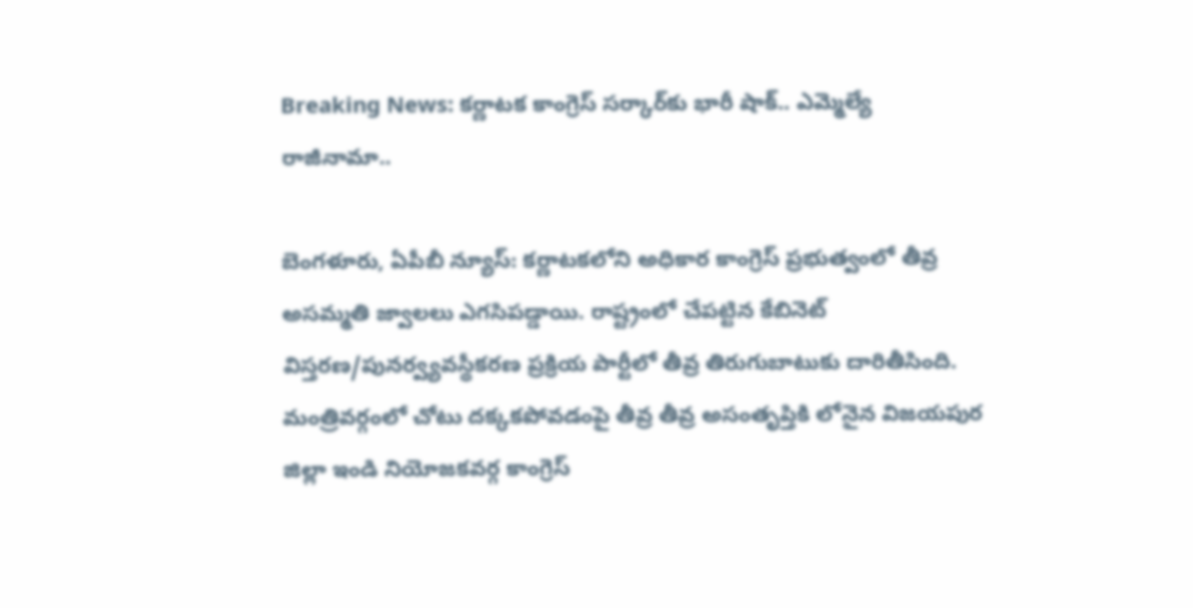Breaking News: కర్ణాటక కాంగ్రెస్ సర్కార్‌కు భారీ షాక్.. ఎమ్మెల్యే రాజీనామా..

బెంగళూరు, ఏపీబీ న్యూస్: కర్ణాటకలోని అధికార కాంగ్రెస్ ప్రభుత్వంలో తీవ్ర అసమ్మతి జ్వాలలు ఎగసిపడ్డాయి. రాష్ట్రంలో చేపట్టిన కేబినెట్ విస్తరణ/పునర్వ్యవస్థీకరణ ప్రక్రియ పార్టీలో తీవ్ర తిరుగుబాటుకు దారితీసింది. మంత్రివర్గంలో చోటు దక్కకపోవడంపై తీవ్ర తీవ్ర అసంతృప్తికి లోనైన విజయపుర జిల్లా ఇండి నియోజకవర్గ కాంగ్రెస్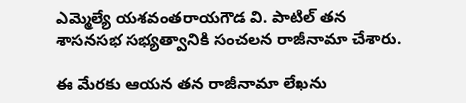ఎమ్మెల్యే యశవంతరాయగౌడ వి. పాటిల్ తన శాసనసభ సభ్యత్వానికి సంచలన రాజీనామా చేశారు.

ఈ మేరకు ఆయన తన రాజీనామా లేఖను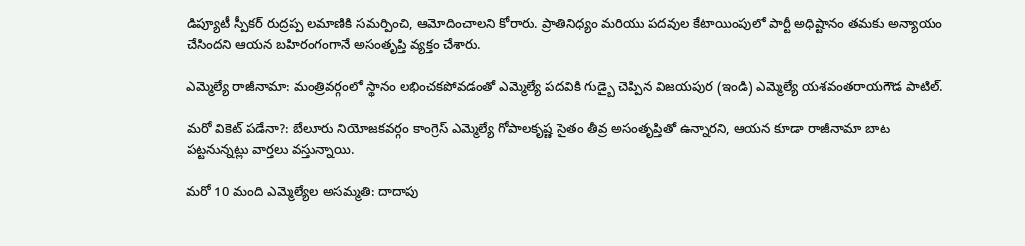డిప్యూటీ స్పీకర్ రుద్రప్ప లమాణికి సమర్పించి, ఆమోదించాలని కోరారు. ప్రాతినిధ్యం మరియు పదవుల కేటాయింపులో పార్టీ అధిష్టానం తమకు అన్యాయం చేసిందని ఆయన బహిరంగంగానే అసంతృప్తి వ్యక్తం చేశారు.

ఎమ్మెల్యే రాజీనామా: మంత్రివర్గంలో స్థానం లభించకపోవడంతో ఎమ్మెల్యే పదవికి గుడ్బై చెప్పిన విజయపుర (ఇండి) ఎమ్మెల్యే యశవంతరాయగౌడ పాటిల్.

మరో వికెట్ పడేనా?: బేలూరు నియోజకవర్గం కాంగ్రెస్ ఎమ్మెల్యే గోపాలకృష్ణ సైతం తీవ్ర అసంతృప్తితో ఉన్నారని, ఆయన కూడా రాజీనామా బాట పట్టనున్నట్లు వార్తలు వస్తున్నాయి.

మరో 10 మంది ఎమ్మెల్యేల అసమ్మతి: దాదాపు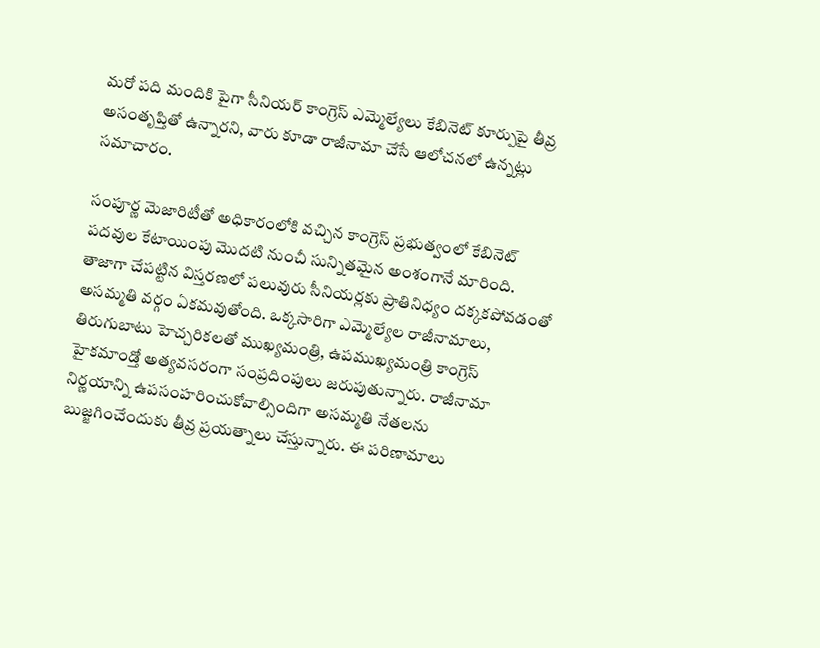మరో పది మందికి పైగా సీనియర్ కాంగ్రెస్ ఎమ్మెల్యేలు కేబినెట్ కూర్పుపై తీవ్ర అసంతృప్తితో ఉన్నారని, వారు కూడా రాజీనామా చేసే ఆలోచనలో ఉన్నట్లు సమాచారం.

సంపూర్ణ మెజారిటీతో అధికారంలోకి వచ్చిన కాంగ్రెస్ ప్రభుత్వంలో కేబినెట్ పదవుల కేటాయింపు మొదటి నుంచీ సున్నితమైన అంశంగానే మారింది. తాజాగా చేపట్టిన విస్తరణలో పలువురు సీనియర్లకు ప్రాతినిధ్యం దక్కకపోవడంతో అసమ్మతి వర్గం ఏకమవుతోంది. ఒక్కసారిగా ఎమ్మెల్యేల రాజీనామాలు, తిరుగుబాటు హెచ్చరికలతో ముఖ్యమంత్రి, ఉపముఖ్యమంత్రి కాంగ్రెస్ హైకమాండ్తో అత్యవసరంగా సంప్రదింపులు జరుపుతున్నారు. రాజీనామా నిర్ణయాన్ని ఉపసంహరించుకోవాల్సిందిగా అసమ్మతి నేతలను బుజ్జగించేందుకు తీవ్ర ప్రయత్నాలు చేస్తున్నారు. ఈ పరిణామాలు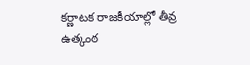కర్ణాటక రాజకీయాల్లో తీవ్ర ఉత్కంఠ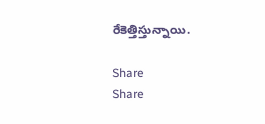రేకెత్తిస్తున్నాయి.

Share
Share